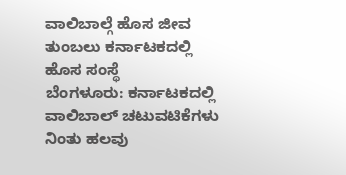ವಾಲಿಬಾಲ್ಗೆ ಹೊಸ ಜೀವ ತುಂಬಲು ಕರ್ನಾಟಕದಲ್ಲಿ ಹೊಸ ಸಂಸ್ಥೆ
ಬೆಂಗಳೂರು: ಕರ್ನಾಟಕದಲ್ಲಿ ವಾಲಿಬಾಲ್ ಚಟುವಟಿಕೆಗಳು ನಿಂತು ಹಲವು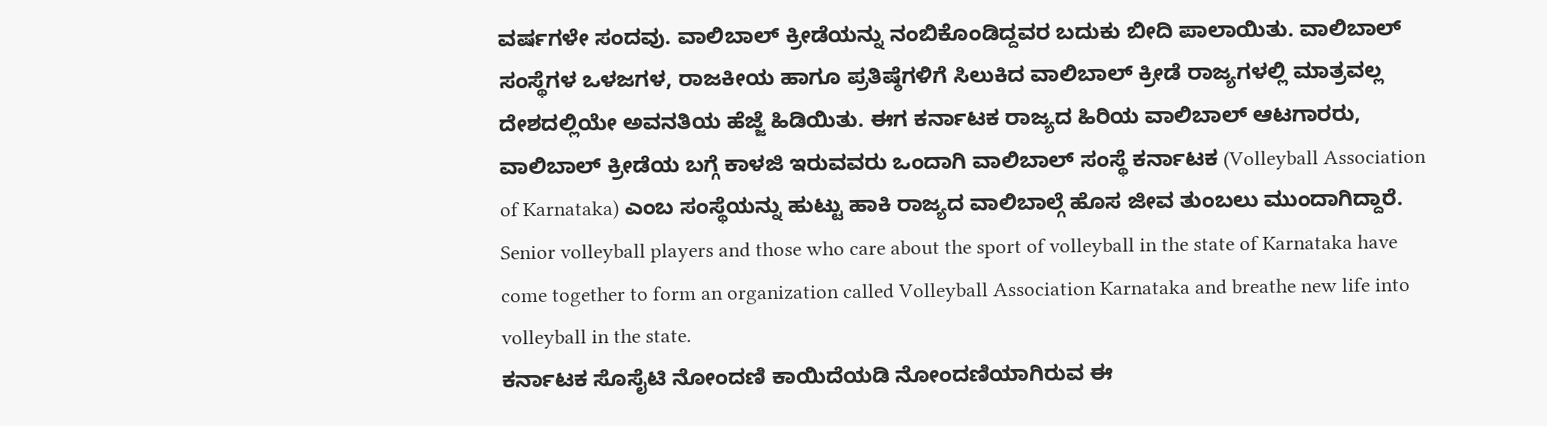ವರ್ಷಗಳೇ ಸಂದವು. ವಾಲಿಬಾಲ್ ಕ್ರೀಡೆಯನ್ನು ನಂಬಿಕೊಂಡಿದ್ದವರ ಬದುಕು ಬೀದಿ ಪಾಲಾಯಿತು. ವಾಲಿಬಾಲ್ ಸಂಸ್ಥೆಗಳ ಒಳಜಗಳ, ರಾಜಕೀಯ ಹಾಗೂ ಪ್ರತಿಷ್ಠೆಗಳಿಗೆ ಸಿಲುಕಿದ ವಾಲಿಬಾಲ್ ಕ್ರೀಡೆ ರಾಜ್ಯಗಳಲ್ಲಿ ಮಾತ್ರವಲ್ಲ ದೇಶದಲ್ಲಿಯೇ ಅವನತಿಯ ಹೆಜ್ಜೆ ಹಿಡಿಯಿತು. ಈಗ ಕರ್ನಾಟಕ ರಾಜ್ಯದ ಹಿರಿಯ ವಾಲಿಬಾಲ್ ಆಟಗಾರರು, ವಾಲಿಬಾಲ್ ಕ್ರೀಡೆಯ ಬಗ್ಗೆ ಕಾಳಜಿ ಇರುವವರು ಒಂದಾಗಿ ವಾಲಿಬಾಲ್ ಸಂಸ್ಥೆ ಕರ್ನಾಟಕ (Volleyball Association of Karnataka) ಎಂಬ ಸಂಸ್ಥೆಯನ್ನು ಹುಟ್ಟು ಹಾಕಿ ರಾಜ್ಯದ ವಾಲಿಬಾಲ್ಗೆ ಹೊಸ ಜೀವ ತುಂಬಲು ಮುಂದಾಗಿದ್ದಾರೆ. Senior volleyball players and those who care about the sport of volleyball in the state of Karnataka have come together to form an organization called Volleyball Association Karnataka and breathe new life into volleyball in the state.
ಕರ್ನಾಟಕ ಸೊಸೈಟಿ ನೋಂದಣಿ ಕಾಯಿದೆಯಡಿ ನೋಂದಣಿಯಾಗಿರುವ ಈ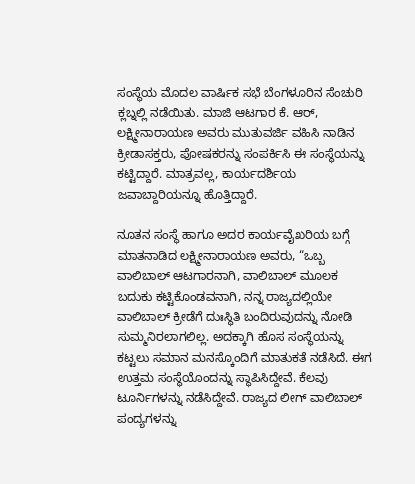ಸಂಸ್ಥೆಯ ಮೊದಲ ವಾರ್ಷಿಕ ಸಭೆ ಬೆಂಗಳೂರಿನ ಸೆಂಚುರಿ ಕ್ಲಬ್ನಲ್ಲಿ ನಡೆಯಿತು. ಮಾಜಿ ಆಟಗಾರ ಕೆ. ಆರ್, ಲಕ್ಷ್ಮೀನಾರಾಯಣ ಅವರು ಮುತುವರ್ಜಿ ವಹಿಸಿ ನಾಡಿನ ಕ್ರೀಡಾಸಕ್ತರು, ಪೋಷಕರನ್ನು ಸಂಪರ್ಕಿಸಿ ಈ ಸಂಸ್ಥೆಯನ್ನು ಕಟ್ಟಿದ್ದಾರೆ. ಮಾತ್ರವಲ್ಲ, ಕಾರ್ಯದರ್ಶಿಯ ಜವಾಬ್ದಾರಿಯನ್ನೂ ಹೊತ್ತಿದ್ದಾರೆ.

ನೂತನ ಸಂಸ್ಥೆ ಹಾಗೂ ಅದರ ಕಾರ್ಯವೈಖರಿಯ ಬಗ್ಗೆ ಮಾತನಾಡಿದ ಲಕ್ಷ್ಮೀನಾರಾಯಣ ಅವರು, “ಒಬ್ಬ ವಾಲಿಬಾಲ್ ಆಟಗಾರನಾಗಿ, ವಾಲಿಬಾಲ್ ಮೂಲಕ ಬದುಕು ಕಟ್ಟಿಕೊಂಡವನಾಗಿ, ನನ್ನ ರಾಜ್ಯದಲ್ಲಿಯೇ ವಾಲಿಬಾಲ್ ಕ್ರೀಡೆಗೆ ದುಃಸ್ಥಿತಿ ಬಂದಿರುವುದನ್ನು ನೋಡಿ ಸುಮ್ಮನಿರಲಾಗಲಿಲ್ಲ. ಅದಕ್ಕಾಗಿ ಹೊಸ ಸಂಸ್ಥೆಯನ್ನು ಕಟ್ಟಲು ಸಮಾನ ಮನಸ್ಕೊಂದಿಗೆ ಮಾತುಕತೆ ನಡೆಸಿದೆ. ಈಗ ಉತ್ತಮ ಸಂಸ್ಥೆಯೊಂದನ್ನು ಸ್ಥಾಪಿಸಿದ್ದೇವೆ. ಕೆಲವು ಟೂರ್ನಿಗಳನ್ನು ನಡೆಸಿದ್ದೇವೆ. ರಾಜ್ಯದ ಲೀಗ್ ವಾಲಿಬಾಲ್ ಪಂದ್ಯಗಳನ್ನು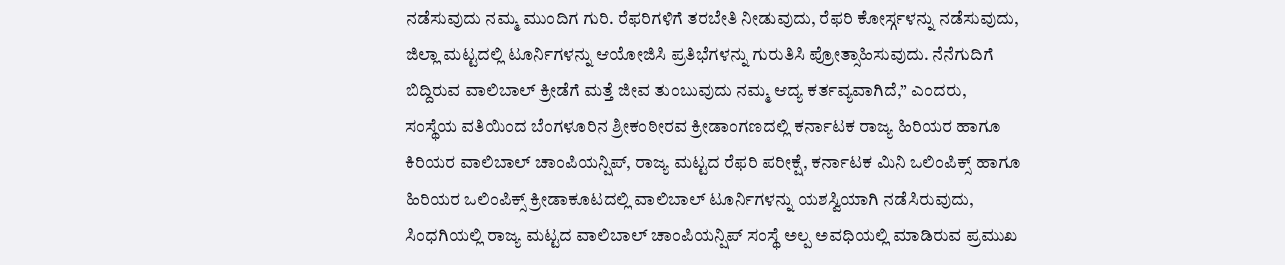ನಡೆಸುವುದು ನಮ್ಮ ಮುಂದಿಗ ಗುರಿ. ರೆಫರಿಗಳಿಗೆ ತರಬೇತಿ ನೀಡುವುದು, ರೆಫರಿ ಕೋರ್ಸ್ಗಳನ್ನು ನಡೆಸುವುದು, ಜಿಲ್ಲಾ ಮಟ್ಟದಲ್ಲಿ ಟೂರ್ನಿಗಳನ್ನು ಆಯೋಜಿಸಿ ಪ್ರತಿಭೆಗಳನ್ನು ಗುರುತಿಸಿ ಪ್ರೋತ್ಸಾಹಿಸುವುದು. ನೆನೆಗುದಿಗೆ ಬಿದ್ದಿರುವ ವಾಲಿಬಾಲ್ ಕ್ರೀಡೆಗೆ ಮತ್ತೆ ಜೀವ ತುಂಬುವುದು ನಮ್ಮ ಆದ್ಯ ಕರ್ತವ್ಯವಾಗಿದೆ,” ಎಂದರು,
ಸಂಸ್ಥೆಯ ವತಿಯಿಂದ ಬೆಂಗಳೂರಿನ ಶ್ರೀಕಂಠೀರವ ಕ್ರೀಡಾಂಗಣದಲ್ಲಿ ಕರ್ನಾಟಕ ರಾಜ್ಯ ಹಿರಿಯರ ಹಾಗೂ ಕಿರಿಯರ ವಾಲಿಬಾಲ್ ಚಾಂಪಿಯನ್ಷಿಪ್, ರಾಜ್ಯ ಮಟ್ಟದ ರೆಫರಿ ಪರೀಕ್ಷೆ, ಕರ್ನಾಟಕ ಮಿನಿ ಒಲಿಂಪಿಕ್ಸ್ ಹಾಗೂ ಹಿರಿಯರ ಒಲಿಂಪಿಕ್ಸ್ ಕ್ರೀಡಾಕೂಟದಲ್ಲಿ ವಾಲಿಬಾಲ್ ಟೂರ್ನಿಗಳನ್ನು ಯಶಸ್ವಿಯಾಗಿ ನಡೆಸಿರುವುದು, ಸಿಂಧಗಿಯಲ್ಲಿ ರಾಜ್ಯ ಮಟ್ಟದ ವಾಲಿಬಾಲ್ ಚಾಂಪಿಯನ್ಷಿಪ್ ಸಂಸ್ಥೆ ಅಲ್ಪ ಅವಧಿಯಲ್ಲಿ ಮಾಡಿರುವ ಪ್ರಮುಖ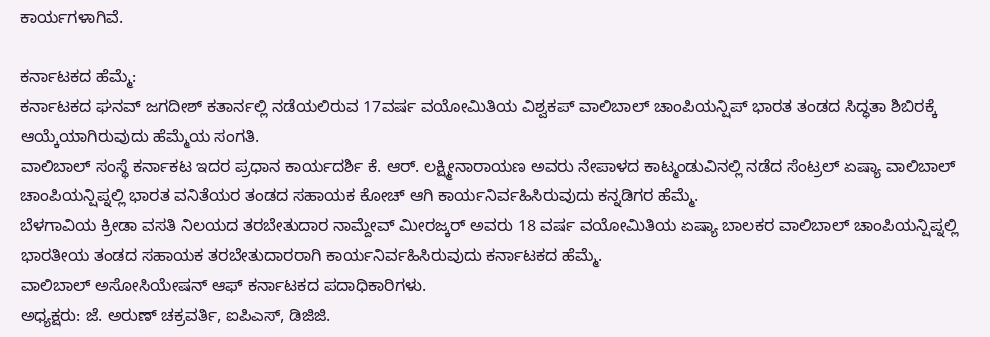ಕಾರ್ಯಗಳಾಗಿವೆ.

ಕರ್ನಾಟಕದ ಹೆಮ್ಮೆ:
ಕರ್ನಾಟಕದ ಘನವ್ ಜಗದೀಶ್ ಕತಾರ್ನಲ್ಲಿ ನಡೆಯಲಿರುವ 17ವರ್ಷ ವಯೋಮಿತಿಯ ವಿಶ್ವಕಪ್ ವಾಲಿಬಾಲ್ ಚಾಂಪಿಯನ್ಷಿಪ್ ಭಾರತ ತಂಡದ ಸಿದ್ಧತಾ ಶಿಬಿರಕ್ಕೆ ಆಯ್ಕೆಯಾಗಿರುವುದು ಹೆಮ್ಮೆಯ ಸಂಗತಿ.
ವಾಲಿಬಾಲ್ ಸಂಸ್ಥೆ ಕರ್ನಾಕಟ ಇದರ ಪ್ರಧಾನ ಕಾರ್ಯದರ್ಶಿ ಕೆ. ಆರ್. ಲಕ್ಷ್ಮೀನಾರಾಯಣ ಅವರು ನೇಪಾಳದ ಕಾಟ್ಮಂಡುವಿನಲ್ಲಿ ನಡೆದ ಸೆಂಟ್ರಲ್ ಏಷ್ಯಾ ವಾಲಿಬಾಲ್ ಚಾಂಪಿಯನ್ಷಿಪ್ನಲ್ಲಿ ಭಾರತ ವನಿತೆಯರ ತಂಡದ ಸಹಾಯಕ ಕೋಚ್ ಆಗಿ ಕಾರ್ಯನಿರ್ವಹಿಸಿರುವುದು ಕನ್ನಡಿಗರ ಹೆಮ್ಮೆ.
ಬೆಳಗಾವಿಯ ಕ್ರೀಡಾ ವಸತಿ ನಿಲಯದ ತರಬೇತುದಾರ ನಾಮ್ದೇವ್ ಮೀರಜ್ಕರ್ ಅವರು 18 ವರ್ಷ ವಯೋಮಿತಿಯ ಏಷ್ಯಾ ಬಾಲಕರ ವಾಲಿಬಾಲ್ ಚಾಂಪಿಯನ್ಷಿಪ್ನಲ್ಲಿ ಭಾರತೀಯ ತಂಡದ ಸಹಾಯಕ ತರಬೇತುದಾರರಾಗಿ ಕಾರ್ಯನಿರ್ವಹಿಸಿರುವುದು ಕರ್ನಾಟಕದ ಹೆಮ್ಮೆ.
ವಾಲಿಬಾಲ್ ಅಸೋಸಿಯೇಷನ್ ಆಫ್ ಕರ್ನಾಟಕದ ಪದಾಧಿಕಾರಿಗಳು.
ಅಧ್ಯಕ್ಷರು: ಜೆ. ಅರುಣ್ ಚಕ್ರವರ್ತಿ, ಐಪಿಎಸ್, ಡಿಜಿಜಿ.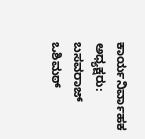ಕಾರ್ಯನಿರ್ವಾಹಕ ಅಧ್ಯಕ್ಷರು: ಬಸವರಾಜ್ ಒಶಿಮಠ್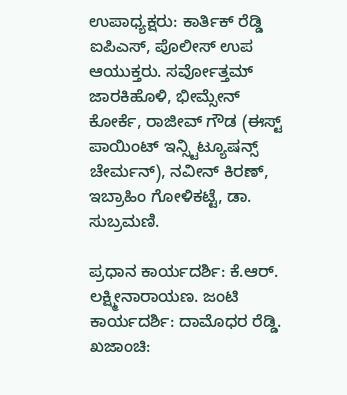ಉಪಾಧ್ಯಕ್ಷರು: ಕಾರ್ತಿಕ್ ರೆಡ್ಡಿ ಐಪಿಎಸ್, ಪೊಲೀಸ್ ಉಪ ಆಯುಕ್ತರು. ಸರ್ವೋತ್ತಮ್ ಜಾರಕಿಹೊಳಿ, ಭೀಮ್ಸೇನ್ ಕೋರ್ಕೆ, ರಾಜೀವ್ ಗೌಡ (ಈಸ್ಟ್ ಪಾಯಿಂಟ್ ಇನ್ಸ್ಟಿಟ್ಯೂಷನ್ಸ್ ಚೇರ್ಮನ್), ನವೀನ್ ಕಿರಣ್, ಇಬ್ರಾಹಿಂ ಗೋಳಿಕಟ್ಟೆ, ಡಾ. ಸುಬ್ರಮಣಿ.

ಪ್ರಧಾನ ಕಾರ್ಯದರ್ಶಿ: ಕೆ.ಆರ್. ಲಕ್ಷ್ಮೀನಾರಾಯಣ. ಜಂಟಿ ಕಾರ್ಯದರ್ಶಿ: ದಾಮೊಧರ ರೆಡ್ಡಿ.
ಖಜಾಂಚಿ: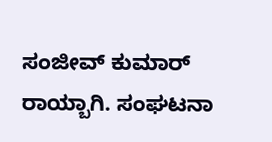ಸಂಜೀವ್ ಕುಮಾರ್ ರಾಯ್ಬಾಗಿ. ಸಂಘಟನಾ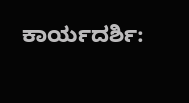ಕಾರ್ಯದರ್ಶಿ: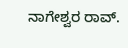ನಾಗೇಶ್ವರ ರಾವ್.